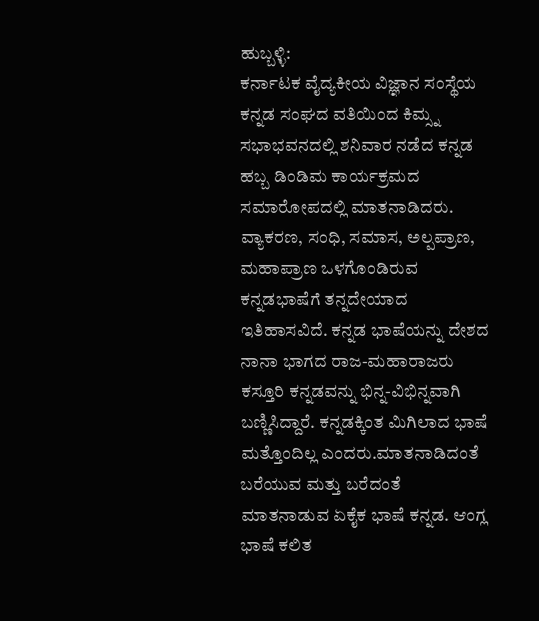ಹುಬ್ಬಳ್ಳಿ:
ಕರ್ನಾಟಕ ವೈದ್ಯಕೀಯ ವಿಜ್ಞಾನ ಸಂಸ್ಥೆಯ ಕನ್ನಡ ಸಂಘದ ವತಿಯಿಂದ ಕಿಮ್ಸ್ನ ಸಭಾಭವನದಲ್ಲಿ ಶನಿವಾರ ನಡೆದ ಕನ್ನಡ ಹಬ್ಬ ಡಿಂಡಿಮ ಕಾರ್ಯಕ್ರಮದ ಸಮಾರೋಪದಲ್ಲಿ ಮಾತನಾಡಿದರು.
ವ್ಯಾಕರಣ, ಸಂಧಿ, ಸಮಾಸ, ಅಲ್ಪಪ್ರಾಣ, ಮಹಾಪ್ರಾಣ ಒಳಗೊಂಡಿರುವ ಕನ್ನಡಭಾಷೆಗೆ ತನ್ನದೇಯಾದ ಇತಿಹಾಸವಿದೆ. ಕನ್ನಡ ಭಾಷೆಯನ್ನು ದೇಶದ ನಾನಾ ಭಾಗದ ರಾಜ-ಮಹಾರಾಜರು ಕಸ್ತೂರಿ ಕನ್ನಡವನ್ನು ಭಿನ್ನ-ವಿಭಿನ್ನವಾಗಿ ಬಣ್ಣಿಸಿದ್ದಾರೆ. ಕನ್ನಡಕ್ಕಿಂತ ಮಿಗಿಲಾದ ಭಾಷೆ ಮತ್ತೊಂದಿಲ್ಲ ಎಂದರು.ಮಾತನಾಡಿದಂತೆ ಬರೆಯುವ ಮತ್ತು ಬರೆದಂತೆ ಮಾತನಾಡುವ ಏಕೈಕ ಭಾಷೆ ಕನ್ನಡ. ಆಂಗ್ಲ ಭಾಷೆ ಕಲಿತ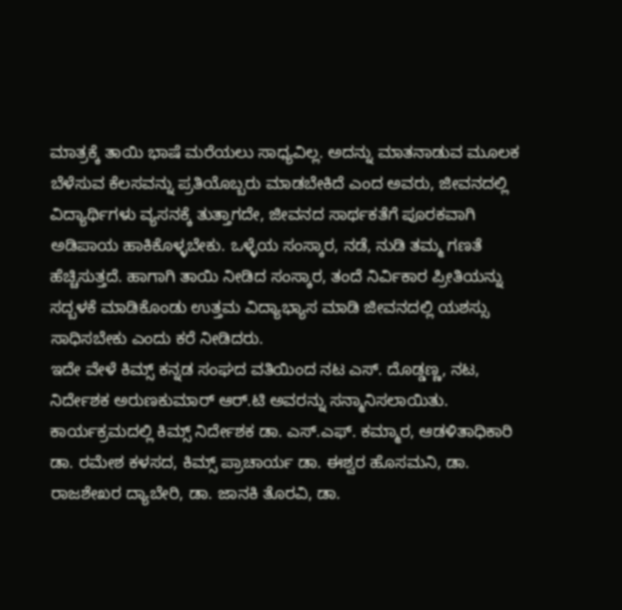ಮಾತ್ರಕ್ಕೆ ತಾಯಿ ಭಾಷೆ ಮರೆಯಲು ಸಾಧ್ಯವಿಲ್ಲ. ಅದನ್ನು ಮಾತನಾಡುವ ಮೂಲಕ ಬೆಳೆಸುವ ಕೆಲಸವನ್ನು ಪ್ರತಿಯೊಬ್ಬರು ಮಾಡಬೇಕಿದೆ ಎಂದ ಅವರು, ಜೀವನದಲ್ಲಿ ವಿದ್ಯಾರ್ಥಿಗಳು ವ್ಯಸನಕ್ಕೆ ತುತ್ತಾಗದೇ, ಜೀವನದ ಸಾರ್ಥಕತೆಗೆ ಪೂರಕವಾಗಿ ಅಡಿಪಾಯ ಹಾಕಿಕೊಳ್ಳಬೇಕು. ಒಳ್ಳೆಯ ಸಂಸ್ಕಾರ, ನಡೆ, ನುಡಿ ತಮ್ಮ ಗಣತೆ ಹೆಚ್ಚಿಸುತ್ತದೆ. ಹಾಗಾಗಿ ತಾಯಿ ನೀಡಿದ ಸಂಸ್ಕಾರ, ತಂದೆ ನಿರ್ವಿಕಾರ ಪ್ರೀತಿಯನ್ನು ಸದ್ಬಳಕೆ ಮಾಡಿಕೊಂಡು ಉತ್ತಮ ವಿದ್ಯಾಭ್ಯಾಸ ಮಾಡಿ ಜೀವನದಲ್ಲಿ ಯಶಸ್ಸು ಸಾಧಿಸಬೇಕು ಎಂದು ಕರೆ ನೀಡಿದರು.
ಇದೇ ವೇಳೆ ಕಿಮ್ಸ್ ಕನ್ನಡ ಸಂಘದ ವತಿಯಿಂದ ನಟ ಎಸ್. ದೊಡ್ಡಣ್ಣ, ನಟ, ನಿರ್ದೇಶಕ ಅರುಣಕುಮಾರ್ ಆರ್.ಟಿ ಅವರನ್ನು ಸನ್ಮಾನಿಸಲಾಯಿತು.
ಕಾರ್ಯಕ್ರಮದಲ್ಲಿ ಕಿಮ್ಸ್ ನಿರ್ದೇಶಕ ಡಾ. ಎಸ್.ಎಫ್. ಕಮ್ಮಾರ, ಆಡಳಿತಾಧಿಕಾರಿ ಡಾ. ರಮೇಶ ಕಳಸದ, ಕಿಮ್ಸ್ ಪ್ರಾಚಾರ್ಯ ಡಾ. ಈಶ್ವರ ಹೊಸಮನಿ, ಡಾ. ರಾಜಶೇಖರ ದ್ಯಾಬೇರಿ, ಡಾ. ಜಾನಕಿ ತೊರವಿ, ಡಾ.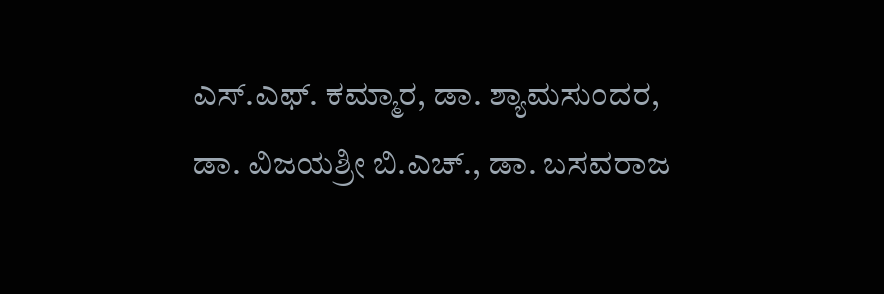ಎಸ್.ಎಫ್. ಕಮ್ಮಾರ, ಡಾ. ಶ್ಯಾಮಸುಂದರ, ಡಾ. ವಿಜಯಶ್ರೀ ಬಿ.ಎಚ್., ಡಾ. ಬಸವರಾಜ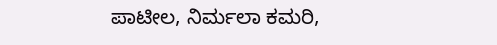ಪಾಟೀಲ, ನಿರ್ಮಲಾ ಕಮರಿ,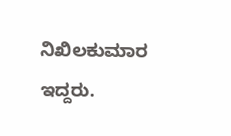ನಿಖಿಲಕುಮಾರ ಇದ್ದರು.